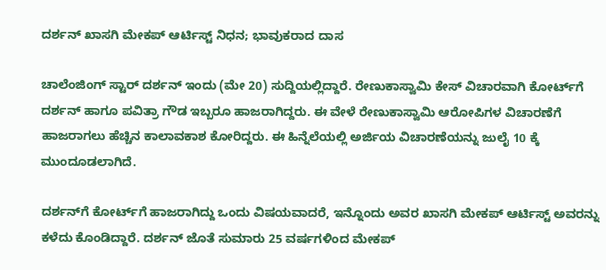ದರ್ಶನ್‌ ಖಾಸಗಿ ಮೇಕಪ್‌ ಆರ್ಟಿಸ್ಟ್ ನಿಧನ; ಭಾವುಕರಾದ ದಾಸ

ಚಾಲೆಂಜಿಂಗ್‌ ಸ್ಟಾರ್ ದರ್ಶನ್‌ ಇಂದು (ಮೇ 20) ಸುದ್ದಿಯಲ್ಲಿದ್ದಾರೆ. ರೇಣುಕಾಸ್ವಾಮಿ ಕೇಸ್ ವಿಚಾರವಾಗಿ ಕೋರ್ಟ್‌ಗೆ ದರ್ಶನ್ ಹಾಗೂ ಪವಿತ್ರಾ ಗೌಡ ಇಬ್ಬರೂ ಹಾಜರಾಗಿದ್ದರು. ಈ ವೇಳೆ ರೇಣುಕಾಸ್ವಾಮಿ ಆರೋಪಿಗಳ ವಿಚಾರಣೆಗೆ ಹಾಜರಾಗಲು ಹೆಚ್ಚಿನ ಕಾಲಾವಕಾಶ ಕೋರಿದ್ದರು. ಈ ಹಿನ್ನೆಲೆಯಲ್ಲಿ ಅರ್ಜಿಯ ವಿಚಾರಣೆಯನ್ನು ಜುಲೈ 10 ಕ್ಕೆ ಮುಂದೂಡಲಾಗಿದೆ.

ದರ್ಶನ್‌ಗೆ ಕೋರ್ಟ್‌ಗೆ ಹಾಜರಾಗಿದ್ದು ಒಂದು ವಿಷಯವಾದರೆ, ಇನ್ನೊಂದು ಅವರ ಖಾಸಗಿ ಮೇಕಪ್‌ ಆರ್ಟಿಸ್ಟ್ ಅವರನ್ನು ಕಳೆದು ಕೊಂಡಿದ್ದಾರೆ. ದರ್ಶನ್‌ ಜೊತೆ ಸುಮಾರು 25 ವರ್ಷಗಳಿಂದ ಮೇಕಪ್‌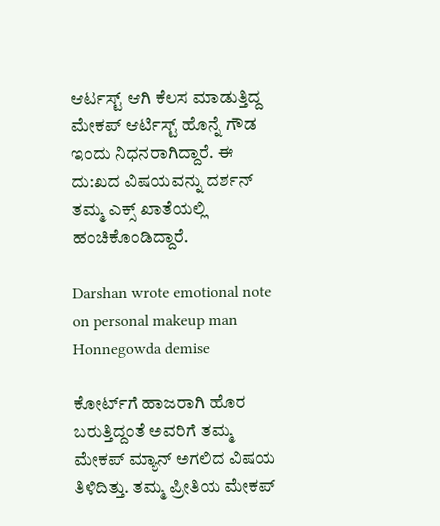ಆರ್ಟಸ್ಟ್ ಆಗಿ ಕೆಲಸ ಮಾಡುತ್ತಿದ್ದ ಮೇಕಪ್ ಆರ್ಟಿಸ್ಟ್ ಹೊನ್ನೆ ಗೌಡ ಇಂದು ನಿಧನರಾಗಿದ್ದಾರೆ. ಈ ದು:ಖದ ವಿಷಯವನ್ನು ದರ್ಶನ್ ತಮ್ಮ ಎಕ್ಸ್ ಖಾತೆಯಲ್ಲಿ ಹಂಚಿಕೊಂಡಿದ್ದಾರೆ.

Darshan wrote emotional note on personal makeup man Honnegowda demise

ಕೋರ್ಟ್‌ಗೆ ಹಾಜರಾಗಿ ಹೊರ ಬರುತ್ತಿದ್ದಂತೆ ಅವರಿಗೆ ತಮ್ಮ ಮೇಕಪ್ ಮ್ಯಾನ್ ಅಗಲಿದ ವಿಷಯ ತಿಳಿದಿತ್ತು. ತಮ್ಮ ಪ್ರೀತಿಯ ಮೇಕಪ್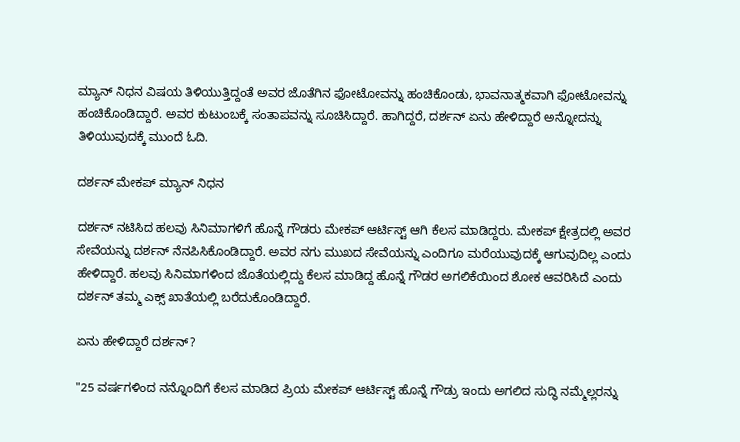ಮ್ಯಾನ್ ನಿಧನ ವಿಷಯ ತಿಳಿಯುತ್ತಿದ್ದಂತೆ ಅವರ ಜೊತೆಗಿನ ಫೋಟೋವನ್ನು ಹಂಚಿಕೊಂಡು, ಭಾವನಾತ್ಮಕವಾಗಿ ಫೋಟೋವನ್ನು ಹಂಚಿಕೊಂಡಿದ್ದಾರೆ. ಅವರ ಕುಟುಂಬಕ್ಕೆ ಸಂತಾಪವನ್ನು ಸೂಚಿಸಿದ್ದಾರೆ. ಹಾಗಿದ್ದರೆ, ದರ್ಶನ್ ಏನು ಹೇಳಿದ್ದಾರೆ ಅನ್ನೋದನ್ನು ತಿಳಿಯುವುದಕ್ಕೆ ಮುಂದೆ ಓದಿ.

ದರ್ಶನ್ ಮೇಕಪ್ ಮ್ಯಾನ್ ನಿಧನ

ದರ್ಶನ್ ನಟಿಸಿದ ಹಲವು ಸಿನಿಮಾಗಳಿಗೆ ಹೊನ್ನೆ ಗೌಡರು ಮೇಕಪ್ ಆರ್ಟಿಸ್ಟ್ ಆಗಿ ಕೆಲಸ ಮಾಡಿದ್ದರು. ಮೇಕಪ್ ಕ್ಷೇತ್ರದಲ್ಲಿ ಅವರ ಸೇವೆಯನ್ನು ದರ್ಶನ್ ನೆನಪಿಸಿಕೊಂಡಿದ್ದಾರೆ. ಅವರ ನಗು ಮುಖದ ಸೇವೆಯನ್ನು ಎಂದಿಗೂ ಮರೆಯುವುದಕ್ಕೆ ಆಗುವುದಿಲ್ಲ ಎಂದು ಹೇಳಿದ್ದಾರೆ. ಹಲವು ಸಿನಿಮಾಗಳಿಂದ ಜೊತೆಯಲ್ಲಿದ್ದು ಕೆಲಸ ಮಾಡಿದ್ದ ಹೊನ್ನೆ ಗೌಡರ ಅಗಲಿಕೆಯಿಂದ ಶೋಕ ಆವರಿಸಿದೆ ಎಂದು ದರ್ಶನ್ ತಮ್ಮ ಎಕ್ಸ್ ಖಾತೆಯಲ್ಲಿ ಬರೆದುಕೊಂಡಿದ್ದಾರೆ.

ಏನು ಹೇಳಿದ್ದಾರೆ ದರ್ಶನ್?

"25 ವರ್ಷಗಳಿಂದ ನನ್ನೊಂದಿಗೆ ಕೆಲಸ ಮಾಡಿದ ಪ್ರಿಯ ಮೇಕಪ್ ಆರ್ಟಿಸ್ಟ್ ಹೊನ್ನೆ ಗೌಡ್ರು ಇಂದು ಅಗಲಿದ ಸುದ್ಧಿ ನಮ್ಮೆಲ್ಲರನ್ನು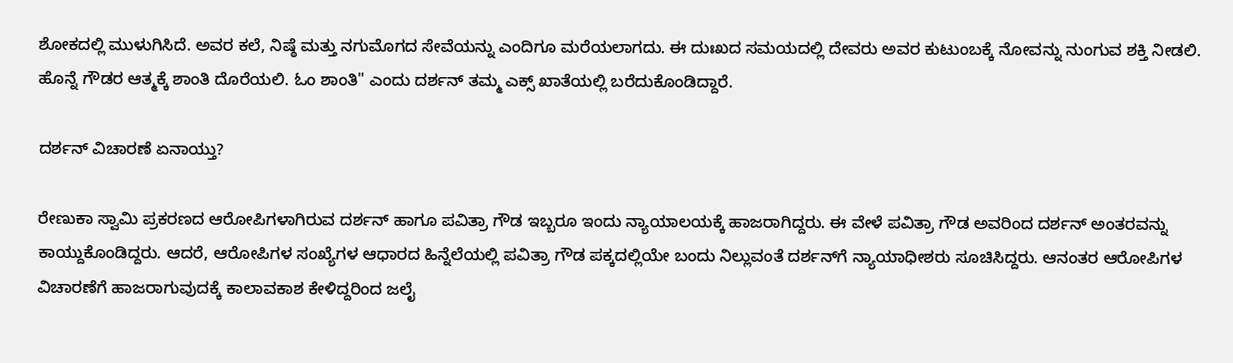ಶೋಕದಲ್ಲಿ ಮುಳುಗಿಸಿದೆ. ಅವರ ಕಲೆ, ನಿಷ್ಠೆ ಮತ್ತು ನಗುಮೊಗದ ಸೇವೆಯನ್ನು ಎಂದಿಗೂ ಮರೆಯಲಾಗದು. ಈ ದುಃಖದ ಸಮಯದಲ್ಲಿ ದೇವರು ಅವರ ಕುಟುಂಬಕ್ಕೆ ನೋವನ್ನು ನುಂಗುವ ಶಕ್ತಿ ನೀಡಲಿ. ಹೊನ್ನೆ ಗೌಡರ ಆತ್ಮಕ್ಕೆ ಶಾಂತಿ ದೊರೆಯಲಿ. ಓಂ ಶಾಂತಿ" ಎಂದು ದರ್ಶನ್ ತಮ್ಮ ಎಕ್ಸ್ ಖಾತೆಯಲ್ಲಿ ಬರೆದುಕೊಂಡಿದ್ದಾರೆ.

ದರ್ಶನ್‌ ವಿಚಾರಣೆ ಏನಾಯ್ತು?

ರೇಣುಕಾ ಸ್ವಾಮಿ ಪ್ರಕರಣದ ಆರೋಪಿಗಳಾಗಿರುವ ದರ್ಶನ್ ಹಾಗೂ ಪವಿತ್ರಾ ಗೌಡ ಇಬ್ಬರೂ ಇಂದು ನ್ಯಾಯಾಲಯಕ್ಕೆ ಹಾಜರಾಗಿದ್ದರು. ಈ ವೇಳೆ ಪವಿತ್ರಾ ಗೌಡ ಅವರಿಂದ ದರ್ಶನ್ ಅಂತರವನ್ನು ಕಾಯ್ದುಕೊಂಡಿದ್ದರು. ಆದರೆ, ಆರೋಪಿಗಳ ಸಂಖ್ಯೆಗಳ ಆಧಾರದ ಹಿನ್ನೆಲೆಯಲ್ಲಿ ಪವಿತ್ರಾ ಗೌಡ ಪಕ್ಕದಲ್ಲಿಯೇ ಬಂದು ನಿಲ್ಲುವಂತೆ ದರ್ಶನ್‌ಗೆ ನ್ಯಾಯಾಧೀಶರು ಸೂಚಿಸಿದ್ದರು. ಆನಂತರ ಆರೋಪಿಗಳ ವಿಚಾರಣೆಗೆ ಹಾಜರಾಗುವುದಕ್ಕೆ ಕಾಲಾವಕಾಶ ಕೇಳಿದ್ದರಿಂದ ಜಲೈ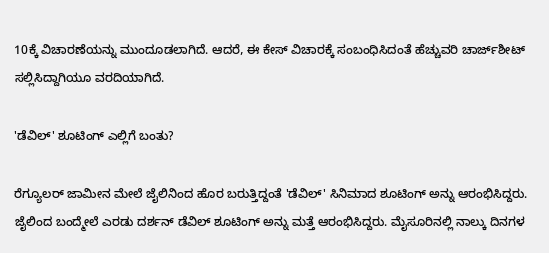10ಕ್ಕೆ ವಿಚಾರಣೆಯನ್ನು ಮುಂದೂಡಲಾಗಿದೆ. ಆದರೆ, ಈ ಕೇಸ್ ವಿಚಾರಕ್ಕೆ ಸಂಬಂಧಿಸಿದಂತೆ ಹೆಚ್ಚುವರಿ ಚಾರ್ಜ್‌ಶೀಟ್ ಸಲ್ಲಿಸಿದ್ದಾಗಿಯೂ ವರದಿಯಾಗಿದೆ.

'ಡೆವಿಲ್' ಶೂಟಿಂಗ್ ಎಲ್ಲಿಗೆ ಬಂತು?

ರೆಗ್ಯೂಲರ್ ಜಾಮೀನ ಮೇಲೆ ಜೈಲಿನಿಂದ ಹೊರ ಬರುತ್ತಿದ್ದಂತೆ 'ಡೆವಿಲ್' ಸಿನಿಮಾದ ಶೂಟಿಂಗ್ ಅನ್ನು ಆರಂಭಿಸಿದ್ದರು. ಜೈಲಿಂದ ಬಂದ್ಮೇಲೆ ಎರಡು ದರ್ಶನ್ ಡೆವಿಲ್ ಶೂಟಿಂಗ್ ಅನ್ನು ಮತ್ತೆ ಆರಂಭಿಸಿದ್ದರು. ಮೈಸೂರಿನಲ್ಲಿ ನಾಲ್ಕು ದಿನಗಳ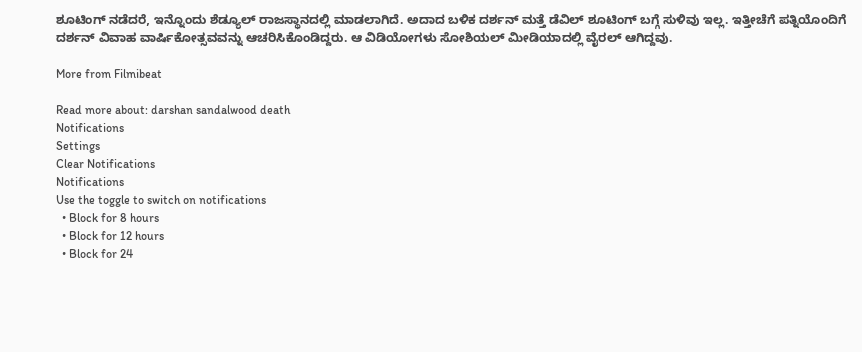ಶೂಟಿಂಗ್ ನಡೆದರೆ, ಇನ್ನೊಂದು ಶೆಡ್ಯೂಲ್ ರಾಜಸ್ಥಾನದಲ್ಲಿ ಮಾಡಲಾಗಿದೆ. ಅದಾದ ಬಳಿಕ ದರ್ಶನ್ ಮತ್ತೆ ಡೆವಿಲ್ ಶೂಟಿಂಗ್‌ ಬಗ್ಗೆ ಸುಳಿವು ಇಲ್ಲ. ಇತ್ತೀಚೆಗೆ ಪತ್ನಿಯೊಂದಿಗೆ ದರ್ಶನ್ ವಿವಾಹ ವಾರ್ಷಿಕೋತ್ಸವವನ್ನು ಆಚರಿಸಿಕೊಂಡಿದ್ದರು. ಆ ವಿಡಿಯೋಗಳು ಸೋಶಿಯಲ್ ಮೀಡಿಯಾದಲ್ಲಿ ವೈರಲ್ ಆಗಿದ್ದವು.

More from Filmibeat

Read more about: darshan sandalwood death
Notifications
Settings
Clear Notifications
Notifications
Use the toggle to switch on notifications
  • Block for 8 hours
  • Block for 12 hours
  • Block for 24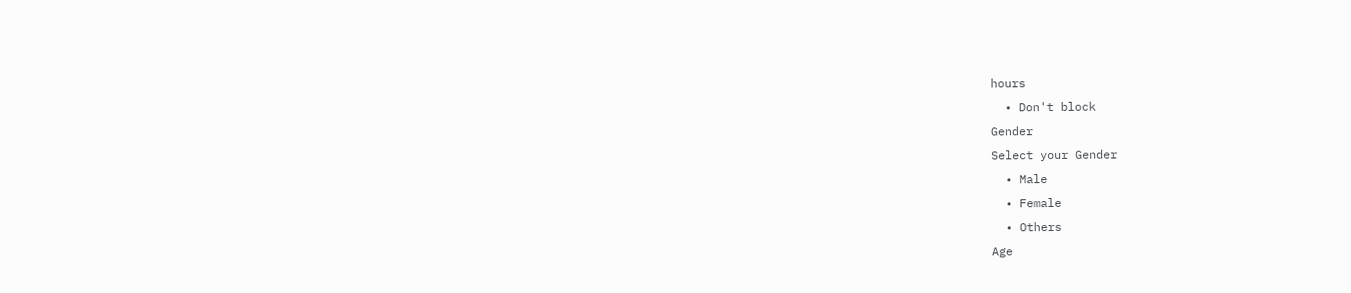hours
  • Don't block
Gender
Select your Gender
  • Male
  • Female
  • Others
Age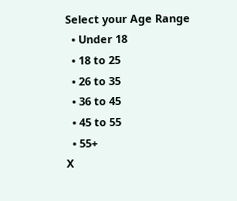Select your Age Range
  • Under 18
  • 18 to 25
  • 26 to 35
  • 36 to 45
  • 45 to 55
  • 55+
X